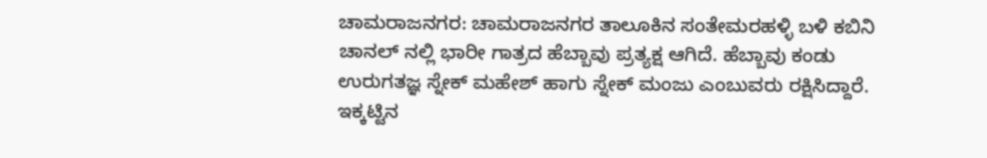ಚಾಮರಾಜನಗರ: ಚಾಮರಾಜನಗರ ತಾಲೂಕಿನ ಸಂತೇಮರಹಳ್ಳಿ ಬಳಿ ಕಬಿನಿ ಚಾನಲ್ ನಲ್ಲಿ ಭಾರೀ ಗಾತ್ರದ ಹೆಬ್ಬಾವು ಪ್ರತ್ಯಕ್ಷ ಆಗಿದೆ. ಹೆಬ್ಬಾವು ಕಂಡು ಉರುಗತಜ್ಞ ಸ್ನೇಕ್ ಮಹೇಶ್ ಹಾಗು ಸ್ನೇಕ್ ಮಂಜು ಎಂಬುವರು ರಕ್ಷಿಸಿದ್ದಾರೆ.
ಇಕ್ಕಟ್ಟಿನ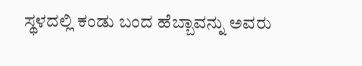ಸ್ಥಳದಲ್ಲಿ ಕಂಡು ಬಂದ ಹೆಬ್ಬಾವನ್ನು ಅವರು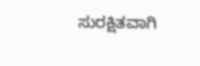ಸುರಕ್ಷಿತವಾಗಿ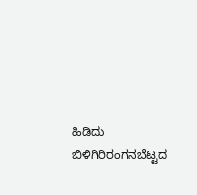ಹಿಡಿದು ಬಿಳಿಗಿರಿರಂಗನಬೆಟ್ಟದ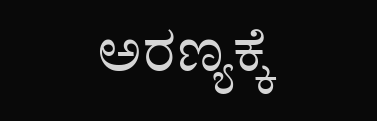ಅರಣ್ಯಕ್ಕೆ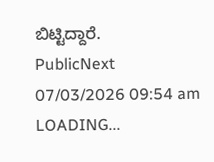ಬಿಟ್ಟಿದ್ದಾರೆ.
PublicNext
07/03/2026 09:54 am
LOADING...